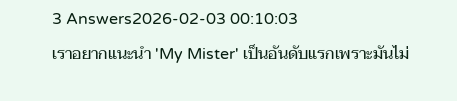3 Answers2026-02-03 00:10:03
เราอยากแนะนำ 'My Mister' เป็นอันดับแรกเพราะมันไม่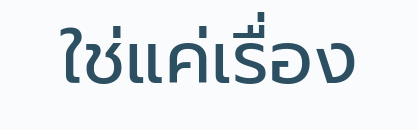ใช่แค่เรื่อง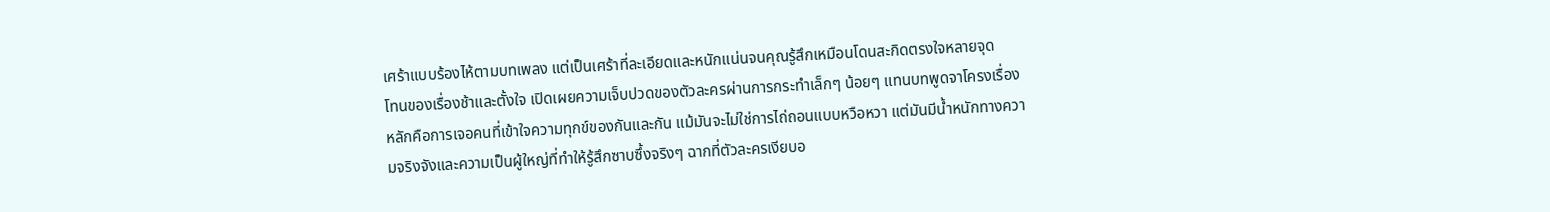เศร้าแบบร้องไห้ตามบทเพลง แต่เป็นเศร้าที่ละเอียดและหนักแน่นจนคุณรู้สึกเหมือนโดนสะกิดตรงใจหลายจุด
โทนของเรื่องช้าและตั้งใจ เปิดเผยความเจ็บปวดของตัวละครผ่านการกระทำเล็กๆ น้อยๆ แทนบทพูดจาโครงเรื่องหลักคือการเจอคนที่เข้าใจความทุกข์ของกันและกัน แม้มันจะไม่ใช่การไถ่ถอนแบบหวือหวา แต่มันมีน้ำหนักทางความจริงจังและความเป็นผู้ใหญ่ที่ทำให้รู้สึกซาบซึ้งจริงๆ ฉากที่ตัวละครเงียบอ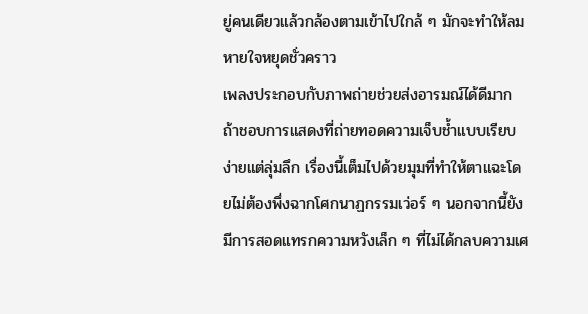ยู่คนเดียวแล้วกล้องตามเข้าไปใกล้ ๆ มักจะทำให้ลมหายใจหยุดชั่วคราว
เพลงประกอบกับภาพถ่ายช่วยส่งอารมณ์ได้ดีมาก ถ้าชอบการแสดงที่ถ่ายทอดความเจ็บช้ำแบบเรียบง่ายแต่ลุ่มลึก เรื่องนี้เต็มไปด้วยมุมที่ทำให้ตาแฉะโดยไม่ต้องพึ่งฉากโศกนาฏกรรมเว่อร์ ๆ นอกจากนี้ยังมีการสอดแทรกความหวังเล็ก ๆ ที่ไม่ได้กลบความเศ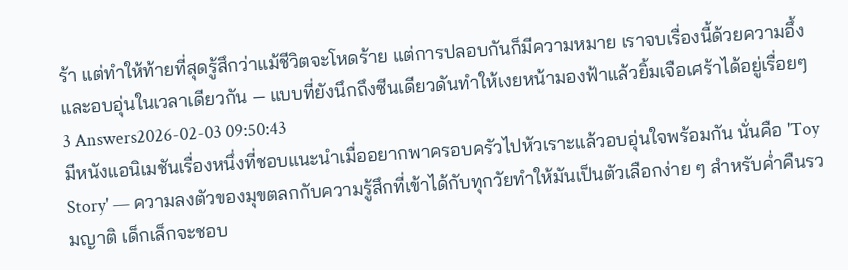ร้า แต่ทำให้ท้ายที่สุดรู้สึกว่าแม้ชีวิตจะโหดร้าย แต่การปลอบกันก็มีความหมาย เราจบเรื่องนี้ด้วยความอึ้งและอบอุ่นในเวลาเดียวกัน — แบบที่ยังนึกถึงซีนเดียวดันทำให้เงยหน้ามองฟ้าแล้วยิ้มเจือเศร้าได้อยู่เรื่อยๆ
3 Answers2026-02-03 09:50:43
มีหนังแอนิเมชันเรื่องหนึ่งที่ชอบแนะนำเมื่ออยากพาครอบครัวไปหัวเราะแล้วอบอุ่นใจพร้อมกัน นั่นคือ 'Toy Story' — ความลงตัวของมุขตลกกับความรู้สึกที่เข้าได้กับทุกวัยทำให้มันเป็นตัวเลือกง่าย ๆ สำหรับค่ำคืนรวมญาติ เด็กเล็กจะชอบ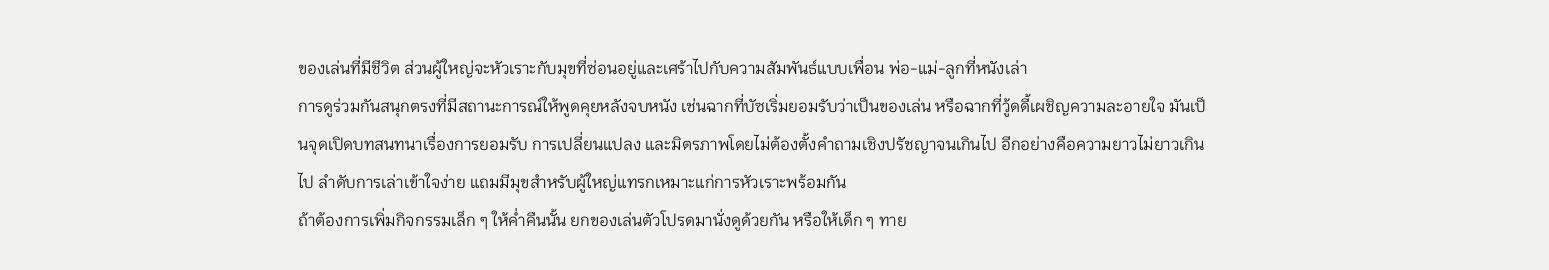ของเล่นที่มีชีวิต ส่วนผู้ใหญ่จะหัวเราะกับมุขที่ซ่อนอยู่และเศร้าไปกับความสัมพันธ์แบบเพื่อน พ่อ-แม่-ลูกที่หนังเล่า
การดูร่วมกันสนุกตรงที่มีสถานะการณ์ให้พูดคุยหลังจบหนัง เช่นฉากที่บัซเริ่มยอมรับว่าเป็นของเล่น หรือฉากที่วู้ดดี้เผชิญความละอายใจ มันเป็นจุดเปิดบทสนทนาเรื่องการยอมรับ การเปลี่ยนแปลง และมิตรภาพโดยไม่ต้องตั้งคำถามเชิงปรัชญาจนเกินไป อีกอย่างคือความยาวไม่ยาวเกินไป ลำดับการเล่าเข้าใจง่าย แถมมีมุขสำหรับผู้ใหญ่แทรกเหมาะแก่การหัวเราะพร้อมกัน
ถ้าต้องการเพิ่มกิจกรรมเล็ก ๆ ให้ค่ำคืนนั้น ยกของเล่นตัวโปรดมานั่งดูด้วยกัน หรือให้เด็ก ๆ ทาย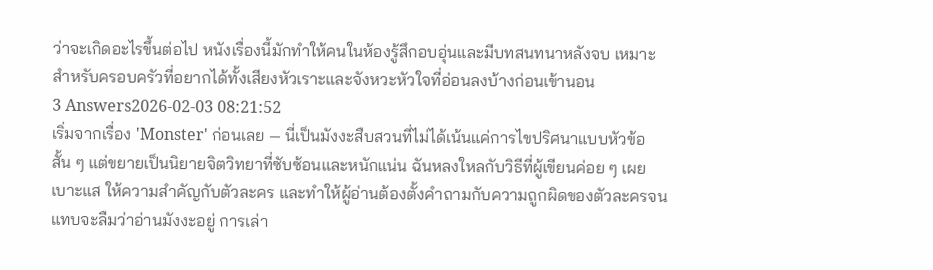ว่าจะเกิดอะไรขึ้นต่อไป หนังเรื่องนี้มักทำให้คนในห้องรู้สึกอบอุ่นและมีบทสนทนาหลังจบ เหมาะสำหรับครอบครัวที่อยากได้ทั้งเสียงหัวเราะและจังหวะหัวใจที่อ่อนลงบ้างก่อนเข้านอน
3 Answers2026-02-03 08:21:52
เริ่มจากเรื่อง 'Monster' ก่อนเลย — นี่เป็นมังงะสืบสวนที่ไม่ได้เน้นแค่การไขปริศนาแบบหัวข้อสั้น ๆ แต่ขยายเป็นนิยายจิตวิทยาที่ซับซ้อนและหนักแน่น ฉันหลงใหลกับวิธีที่ผู้เขียนค่อย ๆ เผยเบาะแส ให้ความสำคัญกับตัวละคร และทำให้ผู้อ่านต้องตั้งคำถามกับความถูกผิดของตัวละครจนแทบจะลืมว่าอ่านมังงะอยู่ การเล่า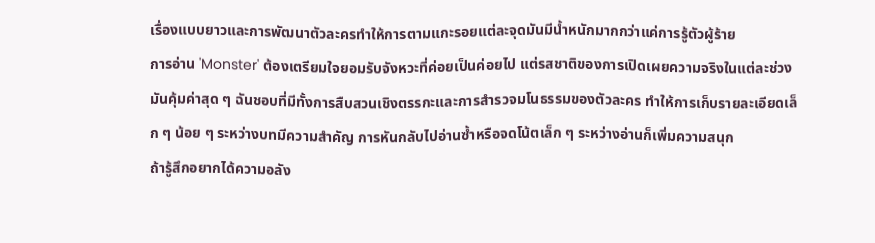เรื่องแบบยาวและการพัฒนาตัวละครทำให้การตามแกะรอยแต่ละจุดมันมีน้ำหนักมากกว่าแค่การรู้ตัวผู้ร้าย
การอ่าน 'Monster' ต้องเตรียมใจยอมรับจังหวะที่ค่อยเป็นค่อยไป แต่รสชาติของการเปิดเผยความจริงในแต่ละช่วงมันคุ้มค่าสุด ๆ ฉันชอบที่มีทั้งการสืบสวนเชิงตรรกะและการสำรวจมโนธรรมของตัวละคร ทำให้การเก็บรายละเอียดเล็ก ๆ น้อย ๆ ระหว่างบทมีความสำคัญ การหันกลับไปอ่านซ้ำหรือจดโน้ตเล็ก ๆ ระหว่างอ่านก็เพิ่มความสนุก
ถ้ารู้สึกอยากได้ความอลัง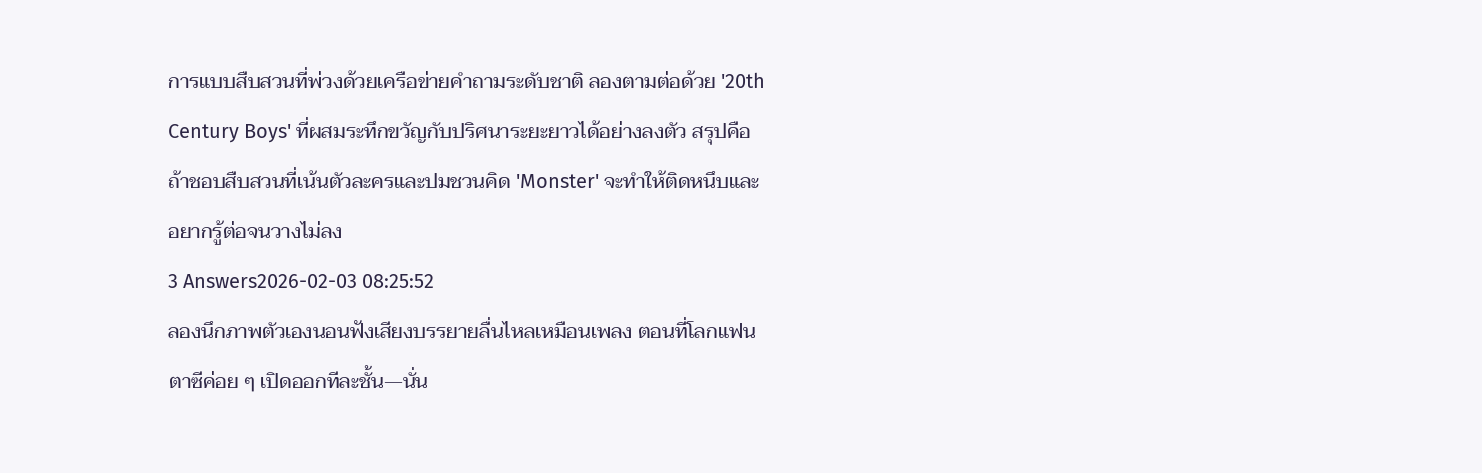การแบบสืบสวนที่พ่วงด้วยเครือข่ายคำถามระดับชาติ ลองตามต่อด้วย '20th Century Boys' ที่ผสมระทึกขวัญกับปริศนาระยะยาวได้อย่างลงตัว สรุปคือถ้าชอบสืบสวนที่เน้นตัวละครและปมชวนคิด 'Monster' จะทำให้ติดหนึบและอยากรู้ต่อจนวางไม่ลง
3 Answers2026-02-03 08:25:52
ลองนึกภาพตัวเองนอนฟังเสียงบรรยายลื่นไหลเหมือนเพลง ตอนที่โลกแฟนตาซีค่อย ๆ เปิดออกทีละชั้น—นั่น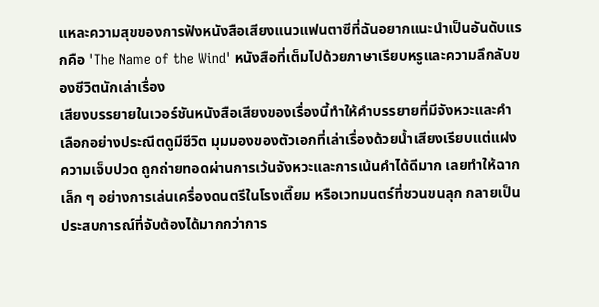แหละความสุขของการฟังหนังสือเสียงแนวแฟนตาซีที่ฉันอยากแนะนำเป็นอันดับแรกคือ 'The Name of the Wind' หนังสือที่เต็มไปด้วยภาษาเรียบหรูและความลึกลับของชีวิตนักเล่าเรื่อง
เสียงบรรยายในเวอร์ชันหนังสือเสียงของเรื่องนี้ทำให้คำบรรยายที่มีจังหวะและคำเลือกอย่างประณีตดูมีชีวิต มุมมองของตัวเอกที่เล่าเรื่องด้วยน้ำเสียงเรียบแต่แฝงความเจ็บปวด ถูกถ่ายทอดผ่านการเว้นจังหวะและการเน้นคำได้ดีมาก เลยทำให้ฉากเล็ก ๆ อย่างการเล่นเครื่องดนตรีในโรงเตี๊ยม หรือเวทมนตร์ที่ชวนขนลุก กลายเป็นประสบการณ์ที่จับต้องได้มากกว่าการ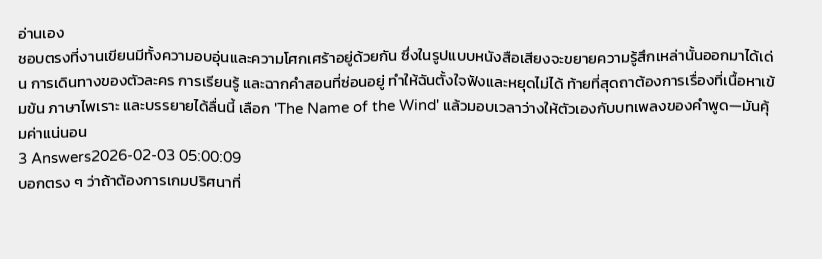อ่านเอง
ชอบตรงที่งานเขียนมีทั้งความอบอุ่นและความโศกเศร้าอยู่ด้วยกัน ซึ่งในรูปแบบหนังสือเสียงจะขยายความรู้สึกเหล่านั้นออกมาได้เด่น การเดินทางของตัวละคร การเรียนรู้ และฉากคำสอนที่ซ่อนอยู่ ทำให้ฉันตั้งใจฟังและหยุดไม่ได้ ท้ายที่สุดถาต้องการเรื่องที่เนื้อหาเข้มข้น ภาษาไพเราะ และบรรยายได้ลื่นนี้ เลือก 'The Name of the Wind' แล้วมอบเวลาว่างให้ตัวเองกับบทเพลงของคำพูด—มันคุ้มค่าแน่นอน
3 Answers2026-02-03 05:00:09
บอกตรง ๆ ว่าถ้าต้องการเกมปริศนาที่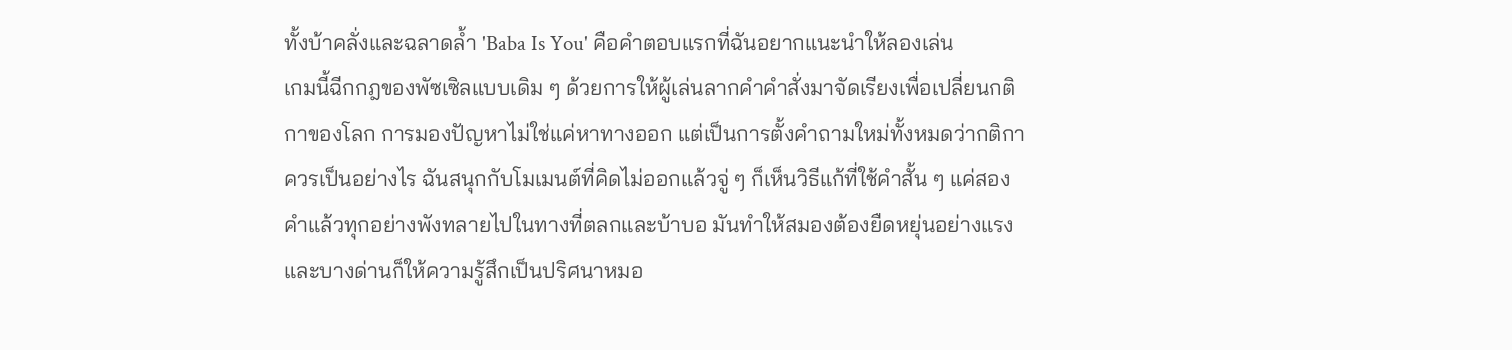ทั้งบ้าคลั่งและฉลาดล้ำ 'Baba Is You' คือคำตอบแรกที่ฉันอยากแนะนำให้ลองเล่น
เกมนี้ฉีกกฎของพัซเซิลแบบเดิม ๆ ด้วยการให้ผู้เล่นลากคำคำสั่งมาจัดเรียงเพื่อเปลี่ยนกติกาของโลก การมองปัญหาไม่ใช่แค่หาทางออก แต่เป็นการตั้งคำถามใหม่ทั้งหมดว่ากติกาควรเป็นอย่างไร ฉันสนุกกับโมเมนต์ที่คิดไม่ออกแล้วจู่ ๆ ก็เห็นวิธีแก้ที่ใช้คำสั้น ๆ แค่สองคำแล้วทุกอย่างพังทลายไปในทางที่ตลกและบ้าบอ มันทำให้สมองต้องยืดหยุ่นอย่างแรง และบางด่านก็ให้ความรู้สึกเป็นปริศนาหมอ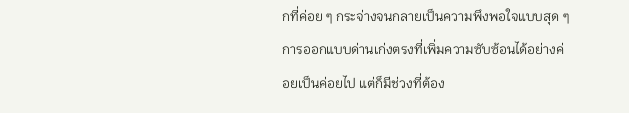กที่ค่อย ๆ กระจ่างจนกลายเป็นความพึงพอใจแบบสุด ๆ
การออกแบบด่านเก่งตรงที่เพิ่มความซับซ้อนได้อย่างค่อยเป็นค่อยไป แต่ก็มีช่วงที่ต้อง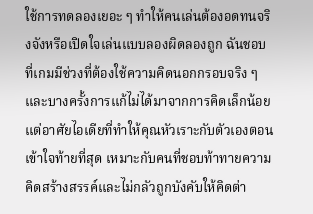ใช้การทดลองเยอะ ๆ ทำให้คนเล่นต้องอดทนจริงจังหรือเปิดใจเล่นแบบลองผิดลองถูก ฉันชอบที่เกมมีช่วงที่ต้องใช้ความคิดนอกกรอบจริง ๆ และบางครั้งการแก้ไม่ได้มาจากการคิดเล็กน้อย แต่อาศัยไอเดียที่ทำให้คุณหัวเราะกับตัวเองตอนเข้าใจท้ายที่สุด เหมาะกับคนที่ชอบท้าทายความคิดสร้างสรรค์และไม่กลัวถูกบังคับให้คิดต่า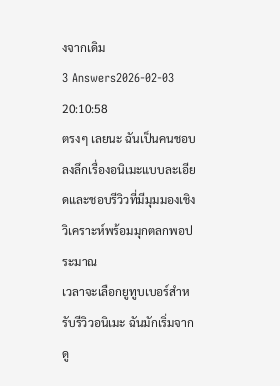งจากเดิม
3 Answers2026-02-03 20:10:58
ตรงๆ เลยนะ ฉันเป็นคนชอบลงลึกเรื่องอนิเมะแบบละเอียดและชอบรีวิวที่มีมุมมองเชิงวิเคราะห์พร้อมมุกตลกพอประมาณ
เวลาจะเลือกยูทูบเบอร์สำหรับรีวิวอนิเมะ ฉันมักเริ่มจากดู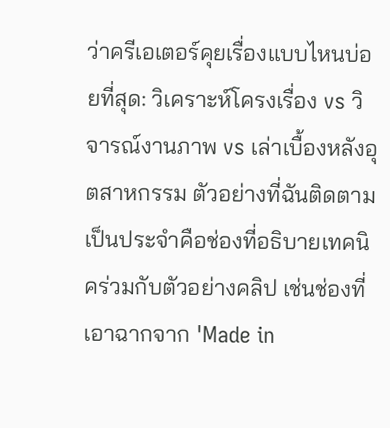ว่าครีเอเตอร์คุยเรื่องแบบไหนบ่อยที่สุด: วิเคราะห์โครงเรื่อง vs วิจารณ์งานภาพ vs เล่าเบื้องหลังอุตสาหกรรม ตัวอย่างที่ฉันติดตามเป็นประจำคือช่องที่อธิบายเทคนิคร่วมกับตัวอย่างคลิป เช่นช่องที่เอาฉากจาก 'Made in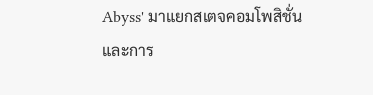Abyss' มาแยกสเตจคอมโพสิชั่นและการ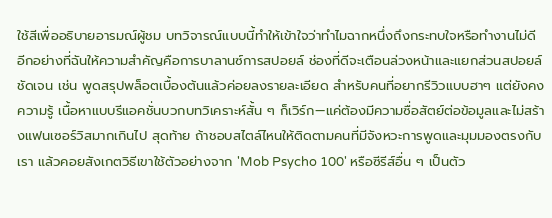ใช้สีเพื่ออธิบายอารมณ์ผู้ชม บทวิจารณ์แบบนี้ทำให้เข้าใจว่าทำไมฉากหนึ่งถึงกระทบใจหรือทำงานไม่ดี
อีกอย่างที่ฉันให้ความสำคัญคือการบาลานซ์การสปอยล์ ช่องที่ดีจะเตือนล่วงหน้าและแยกส่วนสปอยล์ชัดเจน เช่น พูดสรุปพล็อตเบื้องต้นแล้วค่อยลงรายละเอียด สำหรับคนที่อยากรีวิวแบบฮาๆ แต่ยังคงความรู้ เนื้อหาแบบรีแอคชั่นบวกบทวิเคราะห์สั้น ๆ ก็เวิร์ก—แค่ต้องมีความซื่อสัตย์ต่อข้อมูลและไม่สร้างแฟนเซอร์วิสมากเกินไป สุดท้าย ถ้าชอบสไตล์ไหนให้ติดตามคนที่มีจังหวะการพูดและมุมมองตรงกับเรา แล้วคอยสังเกตวิธีเขาใช้ตัวอย่างจาก 'Mob Psycho 100' หรือซีรีส์อื่น ๆ เป็นตัว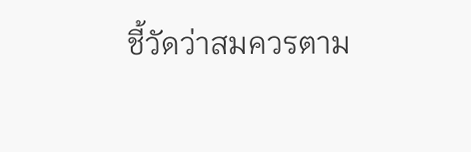ชี้วัดว่าสมควรตาม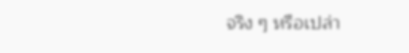จริง ๆ หรือเปล่า